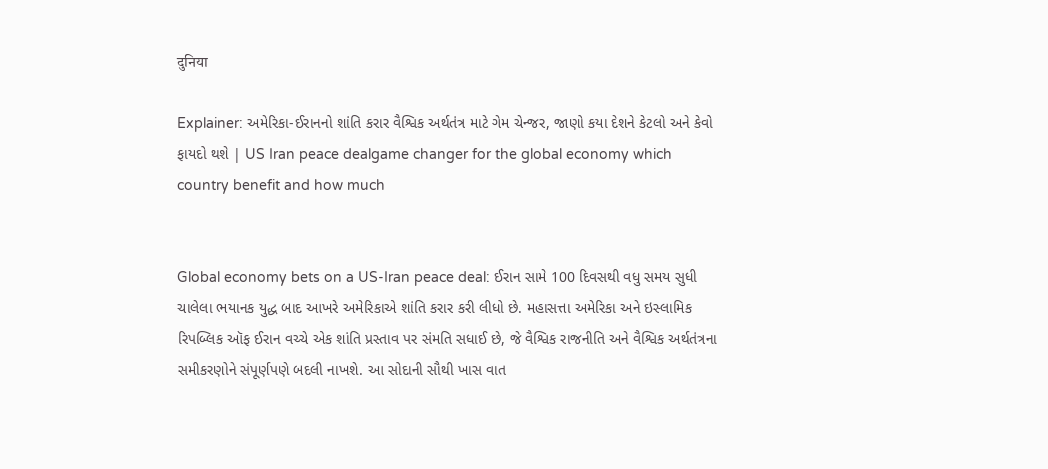दुनिया

Explainer: અમેરિકા-ઈરાનનો શાંતિ કરાર વૈશ્વિક અર્થતંત્ર માટે ગેમ ચેન્જર, જાણો કયા દેશને કેટલો અને કેવો ફાયદો થશે | US Iran peace dealgame changer for the global economy which country benefit and how much


Global economy bets on a US-Iran peace deal: ઈરાન સામે 100 દિવસથી વધુ સમય સુધી ચાલેલા ભયાનક યુદ્ધ બાદ આખરે અમેરિકાએ શાંતિ કરાર કરી લીધો છે. મહાસત્તા અમેરિકા અને ઇસ્લામિક રિપબ્લિક ઑફ ઈરાન વચ્ચે એક શાંતિ પ્રસ્તાવ પર સંમતિ સધાઈ છે, જે વૈશ્વિક રાજનીતિ અને વૈશ્વિક અર્થતંત્રના સમીકરણોને સંપૂર્ણપણે બદલી નાખશે. આ સોદાની સૌથી ખાસ વાત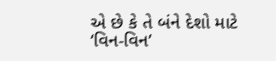એ છે કે તે બંને દેશો માટે ‘વિન-વિન’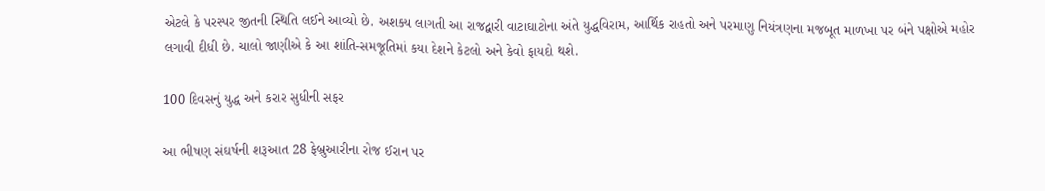એટલે કે પરસ્પર જીતની સ્થિતિ લઈને આવ્યો છે. અશક્ય લાગતી આ રાજદ્વારી વાટાઘાટોના અંતે યુદ્ધવિરામ, આર્થિક રાહતો અને પરમાણુ નિયંત્રણના મજબૂત માળખા પર બંને પક્ષોએ મહોર લગાવી દીધી છે. ચાલો જાણીએ કે આ શાંતિ-સમજૂતિમાં કયા દેશને કેટલો અને કેવો ફાયદો થશે.

100 દિવસનું યુદ્ધ અને કરાર સુધીની સફર

આ ભીષણ સંઘર્ષની શરૂઆત 28 ફેબ્રુઆરીના રોજ ઈરાન પર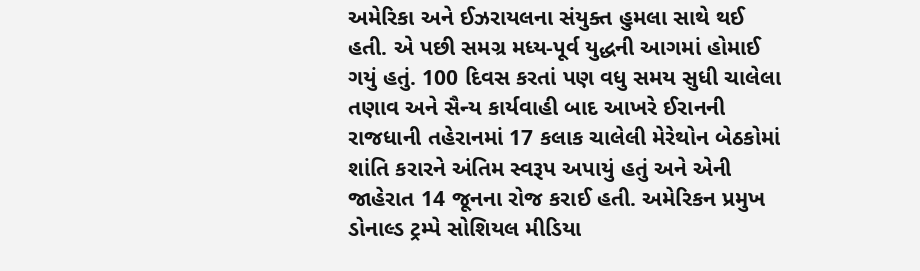અમેરિકા અને ઈઝરાયલના સંયુક્ત હુમલા સાથે થઈ હતી. એ પછી સમગ્ર મધ્ય-પૂર્વ યુદ્ધની આગમાં હોમાઈ ગયું હતું. 100 દિવસ કરતાં પણ વધુ સમય સુધી ચાલેલા તણાવ અને સૈન્ય કાર્યવાહી બાદ આખરે ઈરાનની રાજધાની તહેરાનમાં 17 કલાક ચાલેલી મેરેથોન બેઠકોમાં શાંતિ કરારને અંતિમ સ્વરૂપ અપાયું હતું અને એની જાહેરાત 14 જૂનના રોજ કરાઈ હતી. અમેરિકન પ્રમુખ ડોનાલ્ડ ટ્રમ્પે સોશિયલ મીડિયા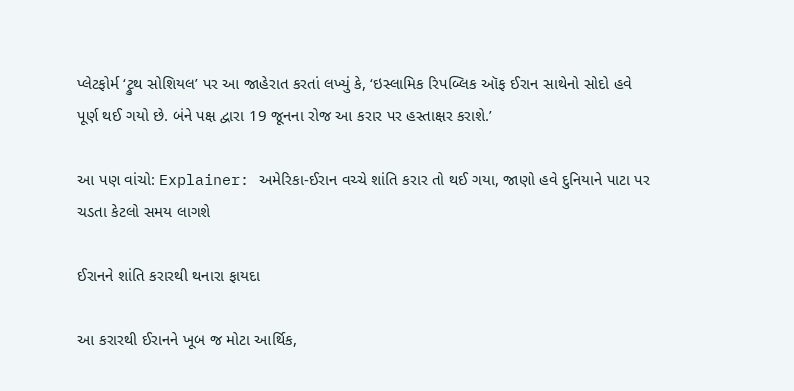પ્લેટફોર્મ ‘ટ્રુથ સોશિયલ’ પર આ જાહેરાત કરતાં લખ્યું કે, ‘ઇસ્લામિક રિપબ્લિક ઑફ ઈરાન સાથેનો સોદો હવે પૂર્ણ થઈ ગયો છે. બંને પક્ષ દ્વારા 19 જૂનના રોજ આ કરાર પર હસ્તાક્ષર કરાશે.’

આ પણ વાંચો: Explainer: અમેરિકા-ઈરાન વચ્ચે શાંતિ કરાર તો થઈ ગયા, જાણો હવે દુનિયાને પાટા પર ચડતા કેટલો સમય લાગશે

ઈરાનને શાંતિ કરારથી થનારા ફાયદા

આ કરારથી ઈરાનને ખૂબ જ મોટા આર્થિક,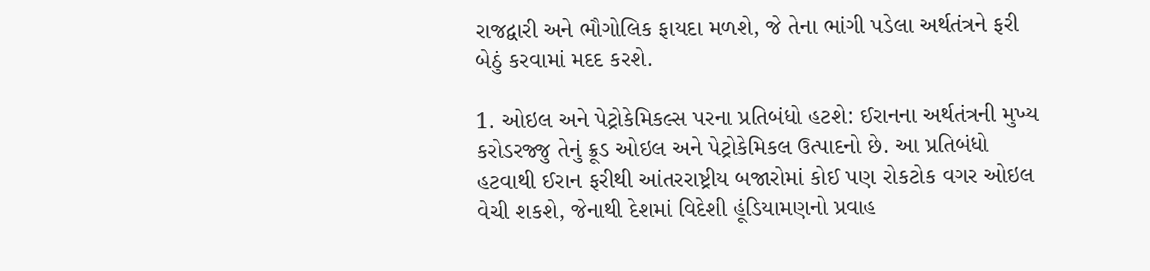રાજદ્વારી અને ભૌગોલિક ફાયદા મળશે, જે તેના ભાંગી પડેલા અર્થતંત્રને ફરી બેઠું કરવામાં મદદ કરશે.

1. ઓઇલ અને પેટ્રોકેમિકલ્સ પરના પ્રતિબંધો હટશે: ઈરાનના અર્થતંત્રની મુખ્ય કરોડરજ્જુ તેનું ક્રૂડ ઓઇલ અને પેટ્રોકેમિકલ ઉત્પાદનો છે. આ પ્રતિબંધો હટવાથી ઈરાન ફરીથી આંતરરાષ્ટ્રીય બજારોમાં કોઈ પણ રોકટોક વગર ઓઇલ વેચી શકશે, જેનાથી દેશમાં વિદેશી હૂંડિયામણનો પ્રવાહ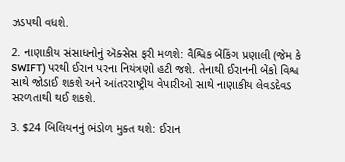ઝડપથી વધશે.

2. નાણાકીય સંસાધનોનું ઍક્સેસ ફરી મળશે: વૈશ્વિક બેંકિંગ પ્રણાલી (જેમ કે SWIFT) પરથી ઈરાન પરના નિયંત્રણો હટી જશે. તેનાથી ઈરાનની બેંકો વિશ્વ સાથે જોડાઈ શકશે અને આંતરરાષ્ટ્રીય વેપારીઓ સાથે નાણાકીય લેવડદેવડ સરળતાથી થઈ શકશે.

3. $24 બિલિયનનું ભંડોળ મુક્ત થશે: ઈરાન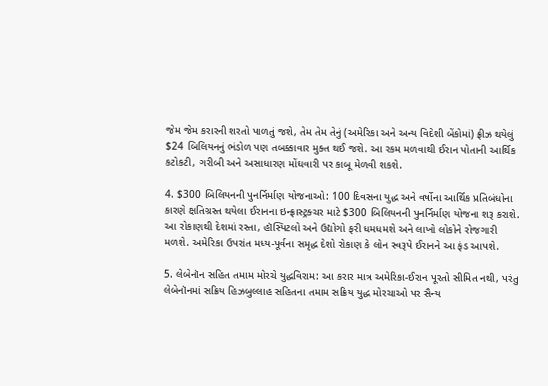જેમ જેમ કરારની શરતો પાળતું જશે, તેમ તેમ તેનું (અમેરિકા અને અન્ય વિદેશી બેંકોમાં) ફ્રીઝ થયેલું $24 બિલિયનનું ભંડોળ પણ તબક્કાવાર મુક્ત થઈ જશે. આ રકમ મળવાથી ઈરાન પોતાની આર્થિક કટોકટી, ગરીબી અને અસાધારણ મોંઘવારી પર કાબૂ મેળવી શકશે.

4. $300 બિલિયનની પુનર્નિર્માણ યોજનાઓ: 100 દિવસના યુદ્ધ અને વર્ષોના આર્થિક પ્રતિબંધોના કારણે ક્ષતિગ્રસ્ત થયેલા ઈરાનના ઇન્ફ્રાસ્ટ્રક્ચર માટે $300 બિલિયનની પુનર્નિર્માણ યોજના શરૂ કરાશે. આ રોકાણથી દેશમાં રસ્તા, હૉસ્પિટલો અને ઉદ્યોગો ફરી ધમધમશે અને લાખો લોકોને રોજગારી મળશે. અમેરિકા ઉપરાંત મધ્ય-પૂર્વના સમૃદ્ધ દેશો રોકાણ કે લોન સ્વરૂપે ઈરાનને આ ફંડ આપશે.

5. લેબેનૉન સહિત તમામ મોરચે યુદ્ધવિરામ: આ કરાર માત્ર અમેરિકા-ઈરાન પૂરતો સીમિત નથી, પરંતુ લેબેનૉનમાં સક્રિય હિઝબુલ્લાહ સહિતના તમામ સક્રિય યુદ્ધ મોરચાઓ પર સૈન્ય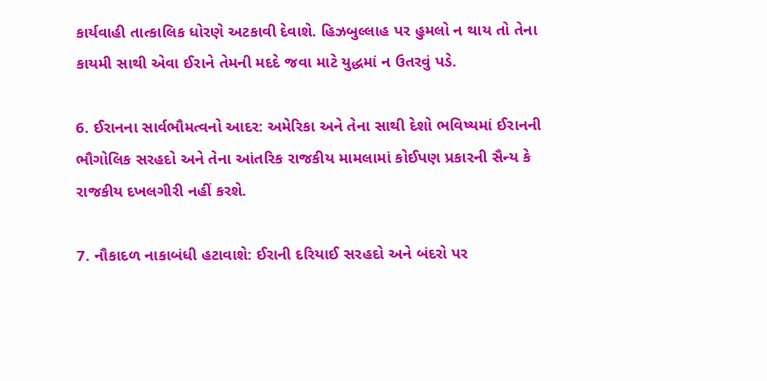કાર્યવાહી તાત્કાલિક ધોરણે અટકાવી દેવાશે. હિઝબુલ્લાહ પર હુમલો ન થાય તો તેના કાયમી સાથી એવા ઈરાને તેમની મદદે જવા માટે યુદ્ધમાં ન ઉતરવું પડે.

6. ઈરાનના સાર્વભૌમત્વનો આદર: અમેરિકા અને તેના સાથી દેશો ભવિષ્યમાં ઈરાનની ભૌગોલિક સરહદો અને તેના આંતરિક રાજકીય મામલામાં કોઈપણ પ્રકારની સૈન્ય કે રાજકીય દખલગીરી નહીં કરશે.

7. નૌકાદળ નાકાબંધી હટાવાશે: ઈરાની દરિયાઈ સરહદો અને બંદરો પર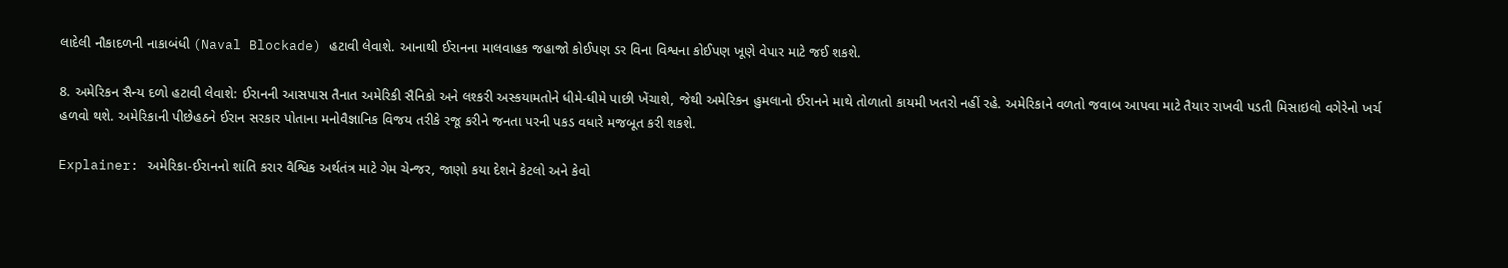લાદેલી નૌકાદળની નાકાબંધી (Naval Blockade) હટાવી લેવાશે. આનાથી ઈરાનના માલવાહક જહાજો કોઈપણ ડર વિના વિશ્વના કોઈપણ ખૂણે વેપાર માટે જઈ શકશે.

8. અમેરિકન સૈન્ય દળો હટાવી લેવાશે: ઈરાનની આસપાસ તૈનાત અમેરિકી સૈનિકો અને લશ્કરી અસ્કયામતોને ધીમે-ધીમે પાછી ખેંચાશે, જેથી અમેરિકન હુમલાનો ઈરાનને માથે તોળાતો કાયમી ખતરો નહીં રહે. અમેરિકાને વળતો જવાબ આપવા માટે તૈયાર રાખવી પડતી મિસાઇલો વગેરેનો ખર્ચ હળવો થશે. અમેરિકાની પીછેહઠને ઈરાન સરકાર પોતાના મનોવૈજ્ઞાનિક વિજય તરીકે રજૂ કરીને જનતા પરની પકડ વધારે મજબૂત કરી શકશે.

Explainer: અમેરિકા-ઈરાનનો શાંતિ કરાર વૈશ્વિક અર્થતંત્ર માટે ગેમ ચેન્જર, જાણો કયા દેશને કેટલો અને કેવો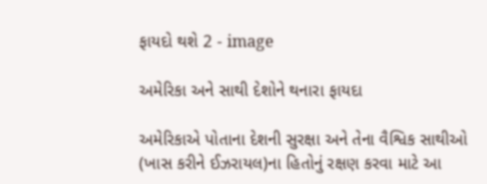ફાયદો થશે 2 - image

અમેરિકા અને સાથી દેશોને થનારા ફાયદા

અમેરિકાએ પોતાના દેશની સુરક્ષા અને તેના વૈશ્વિક સાથીઓ (ખાસ કરીને ઈઝરાયલ)ના હિતોનું રક્ષણ કરવા માટે આ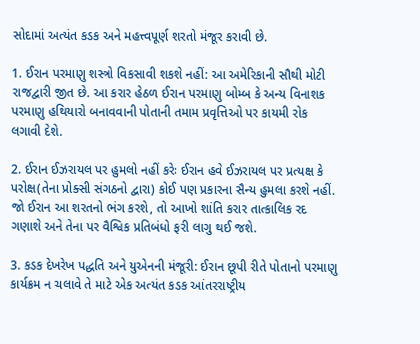સોદામાં અત્યંત કડક અને મહત્ત્વપૂર્ણ શરતો મંજૂર કરાવી છે.

1. ઈરાન પરમાણુ શસ્ત્રો વિકસાવી શકશે નહીં: આ અમેરિકાની સૌથી મોટી રાજદ્વારી જીત છે. આ કરાર હેઠળ ઈરાન પરમાણુ બોમ્બ કે અન્ય વિનાશક પરમાણુ હથિયારો બનાવવાની પોતાની તમામ પ્રવૃત્તિઓ પર કાયમી રોક લગાવી દેશે.

2. ઈરાન ઈઝરાયલ પર હુમલો નહીં કરેઃ ઈરાન હવે ઈઝરાયલ પર પ્રત્યક્ષ કે પરોક્ષ(તેના પ્રોક્સી સંગઠનો દ્વારા) કોઈ પણ પ્રકારના સૈન્ય હુમલા કરશે નહીં. જો ઈરાન આ શરતનો ભંગ કરશે, તો આખો શાંતિ કરાર તાત્કાલિક રદ ગણાશે અને તેના પર વૈશ્વિક પ્રતિબંધો ફરી લાગુ થઈ જશે.

3. કડક દેખરેખ પદ્ધતિ અને યુએનની મંજૂરી: ઈરાન છૂપી રીતે પોતાનો પરમાણુ કાર્યક્રમ ન ચલાવે તે માટે એક અત્યંત કડક આંતરરાષ્ટ્રીય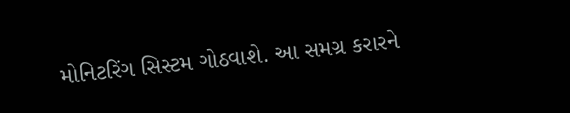મોનિટરિંગ સિસ્ટમ ગોઠવાશે. આ સમગ્ર કરારને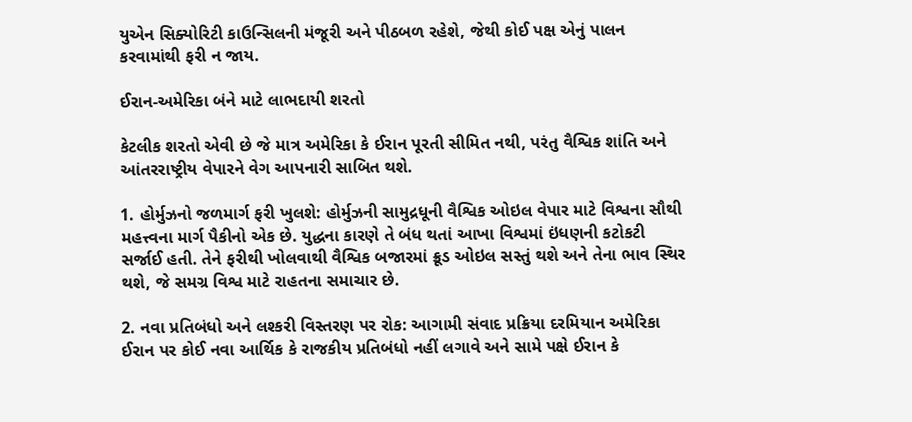યુએન સિક્યોરિટી કાઉન્સિલની મંજૂરી અને પીઠબળ રહેશે, જેથી કોઈ પક્ષ એનું પાલન કરવામાંથી ફરી ન જાય.

ઈરાન-અમેરિકા બંને માટે લાભદાયી શરતો

કેટલીક શરતો એવી છે જે માત્ર અમેરિકા કે ઈરાન પૂરતી સીમિત નથી, પરંતુ વૈશ્વિક શાંતિ અને આંતરરાષ્ટ્રીય વેપારને વેગ આપનારી સાબિત થશે.

1. હોર્મુઝનો જળમાર્ગ ફરી ખુલશે: હોર્મુઝની સામુદ્રધૂની વૈશ્વિક ઓઇલ વેપાર માટે વિશ્વના સૌથી મહત્ત્વના માર્ગ પૈકીનો એક છે. યુદ્ધના કારણે તે બંધ થતાં આખા વિશ્વમાં ઇંધણની કટોકટી સર્જાઈ હતી. તેને ફરીથી ખોલવાથી વૈશ્વિક બજારમાં ક્રૂડ ઓઇલ સસ્તું થશે અને તેના ભાવ સ્થિર થશે, જે સમગ્ર વિશ્વ માટે રાહતના સમાચાર છે.

2. નવા પ્રતિબંધો અને લશ્કરી વિસ્તરણ પર રોક: આગામી સંવાદ પ્રક્રિયા દરમિયાન અમેરિકા ઈરાન પર કોઈ નવા આર્થિક કે રાજકીય પ્રતિબંધો નહીં લગાવે અને સામે પક્ષે ઈરાન કે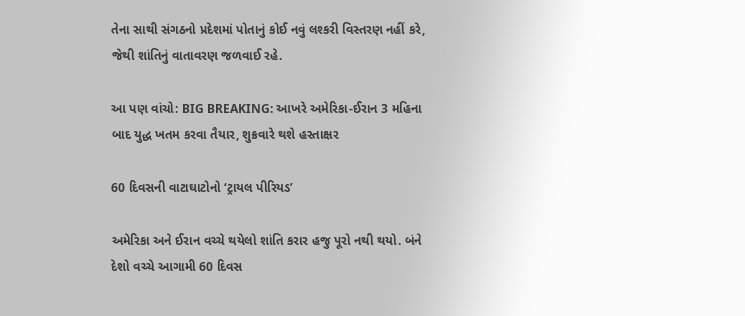તેના સાથી સંગઠનો પ્રદેશમાં પોતાનું કોઈ નવું લશ્કરી વિસ્તરણ નહીં કરે, જેથી શાંતિનું વાતાવરણ જળવાઈ રહે.

આ પણ વાંચો: BIG BREAKING: આખરે અમેરિકા-ઈરાન 3 મહિના બાદ યુદ્ધ ખતમ કરવા તૈયાર, શુક્રવારે થશે હસ્તાક્ષર

60 દિવસની વાટાઘાટોનો ‘ટ્રાયલ પીરિયડ’

અમેરિકા અને ઈરાન વચ્ચે થયેલો શાંતિ કરાર હજુ પૂરો નથી થયો. બંને દેશો વચ્ચે આગામી 60 દિવસ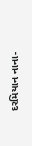દરમિયાન નાના-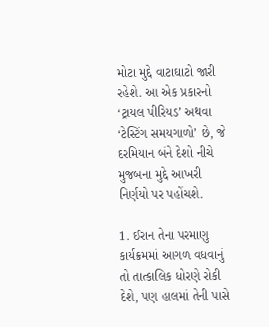મોટા મુદ્દે વાટાઘાટો જારી રહેશે. આ એક પ્રકારનો ‘ટ્રાયલ પીરિયડ’ અથવા ‘ટેસ્ટિંગ સમયગાળો’ છે, જે દરમિયાન બંને દેશો નીચે મુજબના મુદ્દે આખરી નિર્ણયો પર પહોંચશે.

1. ઈરાન તેના પરમાણુ કાર્યક્રમમાં આગળ વધવાનું તો તાત્કાલિક ધોરણે રોકી દેશે, પણ હાલમાં તેની પાસે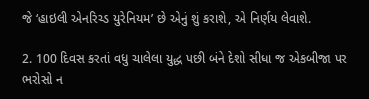જે ‘હાઇલી એનરિચ્ડ યુરેનિયમ’ છે એનું શું કરાશે, એ નિર્ણય લેવાશે.

2. 100 દિવસ કરતાં વધુ ચાલેલા યુદ્ધ પછી બંને દેશો સીધા જ એકબીજા પર ભરોસો ન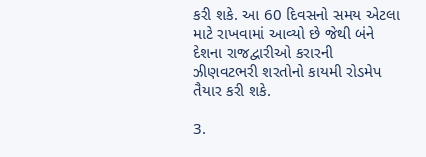કરી શકે. આ 60 દિવસનો સમય એટલા માટે રાખવામાં આવ્યો છે જેથી બંને દેશના રાજદ્વારીઓ કરારની ઝીણવટભરી શરતોનો કાયમી રોડમેપ તૈયાર કરી શકે.

3.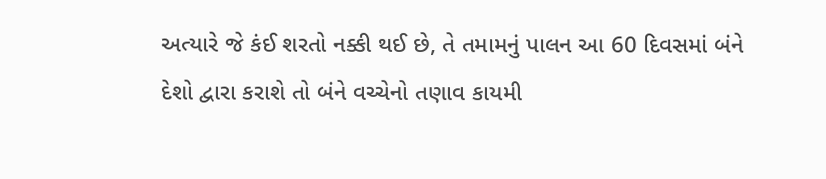અત્યારે જે કંઈ શરતો નક્કી થઈ છે, તે તમામનું પાલન આ 60 દિવસમાં બંને દેશો દ્વારા કરાશે તો બંને વચ્ચેનો તણાવ કાયમી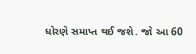ધોરણે સમાપ્ત થઈ જશે. જો આ 60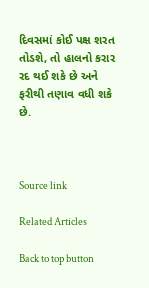દિવસમાં કોઈ પક્ષ શરત તોડશે, તો હાલનો કરાર રદ થઈ શકે છે અને ફરીથી તણાવ વધી શકે છે.



Source link

Related Articles

Back to top button